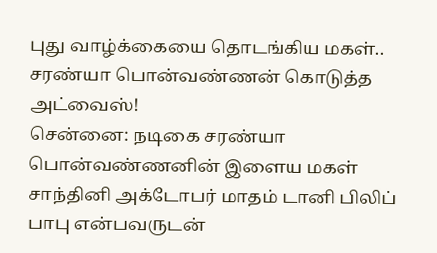புது வாழ்க்கையை தொடங்கிய மகள்.. சரண்யா பொன்வண்ணன் கொடுத்த அட்வைஸ்!
சென்னை: நடிகை சரண்யா பொன்வண்ணனின் இளைய மகள் சாந்தினி அக்டோபர் மாதம் டானி பிலிப் பாபு என்பவருடன்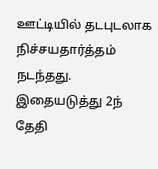ஊட்டியில் தடபுடலாக நிச்சயதார்த்தம் நடந்தது. இதையடுத்து 2ந் தேதி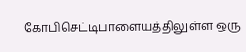கோபிசெட்டிபாளையத்திலுள்ள ஒரு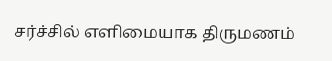சர்ச்சில் எளிமையாக திருமணம்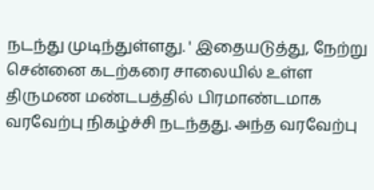நடந்து முடிந்துள்ளது. ' இதையடுத்து, நேற்று சென்னை கடற்கரை சாலையில் உள்ள திருமண மண்டபத்தில் பிரமாண்டமாக வரவேற்பு நிகழ்ச்சி நடந்தது. அந்த வரவேற்பு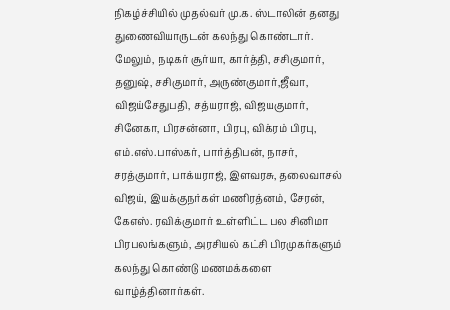நிகழ்ச்சியில் முதல்வர் மு.க. ஸ்டாலின் தனது துணைவியாருடன் கலந்து கொண்டார்.
மேலும், நடிகர் சூர்யா, கார்த்தி, சசிகுமார், தனுஷ், சசிகுமார், அருண்குமார்,ஜீவா, விஜய்சேதுபதி, சத்யராஜ், விஜயகுமார், சினேகா, பிரசன்னா, பிரபு, விக்ரம் பிரபு, எம்.எஸ்.பாஸ்கர், பார்த்திபன், நாசர், சரத்குமார், பாக்யராஜ், இளவரசு, தலைவாசல் விஜய், இயக்குநர்கள் மணிரத்னம், சேரன், கேஎஸ். ரவிக்குமார் உள்ளிட்ட பல சினிமா பிரபலங்களும், அரசியல் கட்சி பிரமுகர்களும் கலந்து கொண்டு மணமக்களை வாழ்த்தினார்கள்.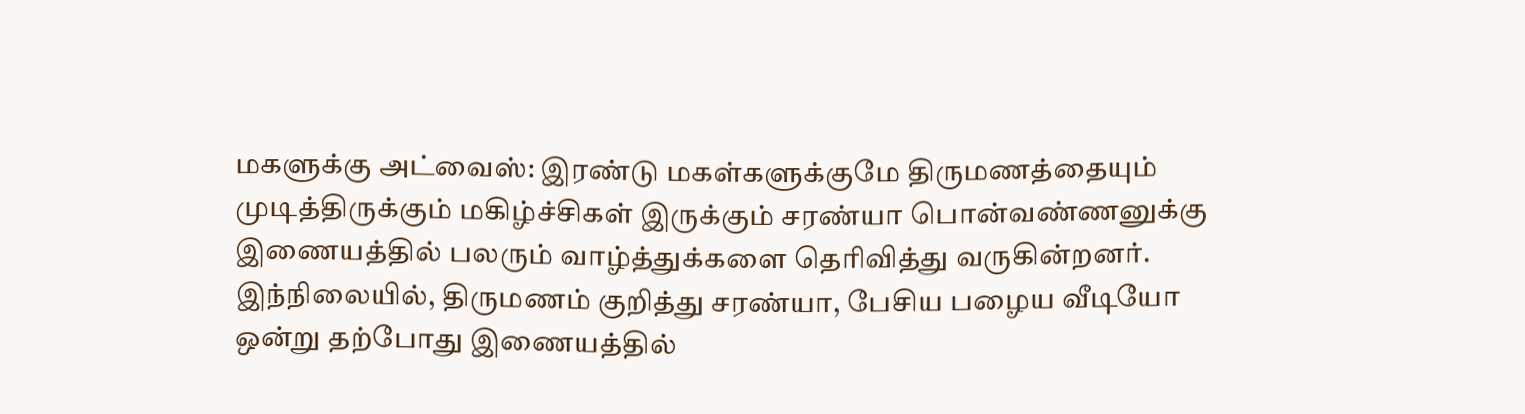மகளுக்கு அட்வைஸ்: இரண்டு மகள்களுக்குமே திருமணத்தையும் முடித்திருக்கும் மகிழ்ச்சிகள் இருக்கும் சரண்யா பொன்வண்ணனுக்கு இணையத்தில் பலரும் வாழ்த்துக்களை தெரிவித்து வருகின்றனர். இந்நிலையில், திருமணம் குறித்து சரண்யா, பேசிய பழைய வீடியோ ஒன்று தற்போது இணையத்தில்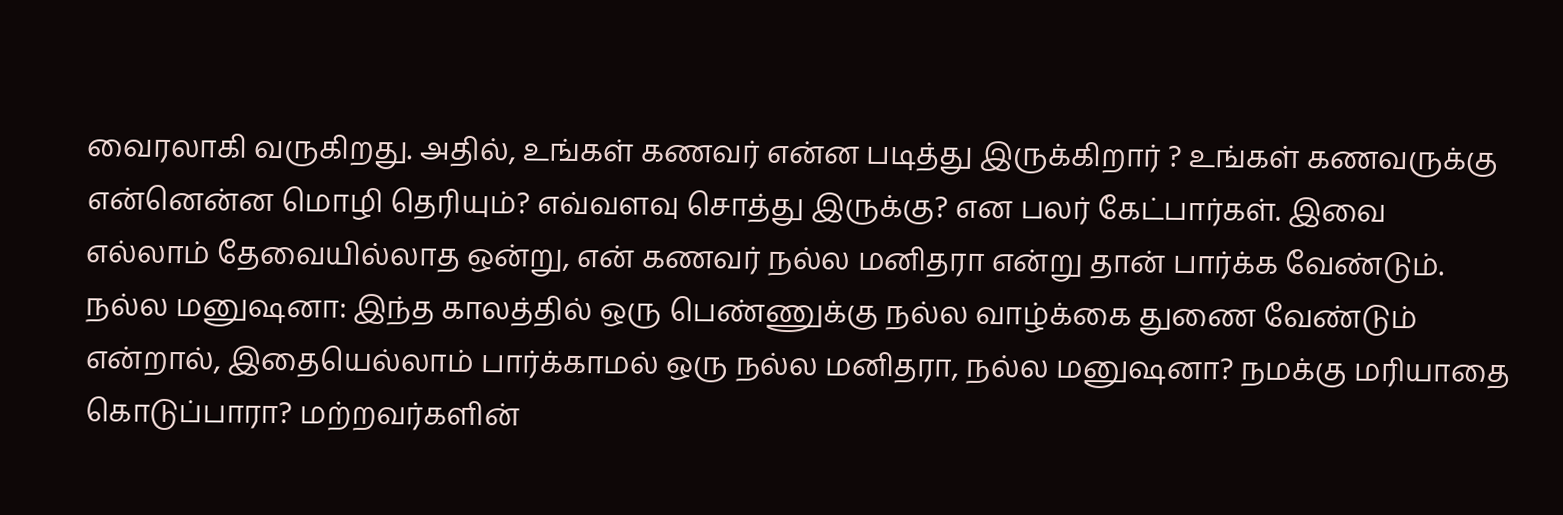வைரலாகி வருகிறது. அதில், உங்கள் கணவர் என்ன படித்து இருக்கிறார் ? உங்கள் கணவருக்கு என்னென்ன மொழி தெரியும்? எவ்வளவு சொத்து இருக்கு? என பலர் கேட்பார்கள். இவை எல்லாம் தேவையில்லாத ஒன்று, என் கணவர் நல்ல மனிதரா என்று தான் பார்க்க வேண்டும்.
நல்ல மனுஷனா: இந்த காலத்தில் ஒரு பெண்ணுக்கு நல்ல வாழ்க்கை துணை வேண்டும் என்றால், இதையெல்லாம் பார்க்காமல் ஒரு நல்ல மனிதரா, நல்ல மனுஷனா? நமக்கு மரியாதை கொடுப்பாரா? மற்றவர்களின்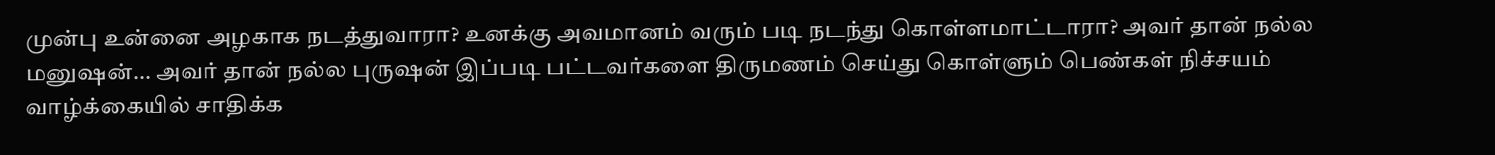முன்பு உன்னை அழகாக நடத்துவாரா? உனக்கு அவமானம் வரும் படி நடந்து கொள்ளமாட்டாரா? அவர் தான் நல்ல மனுஷன்... அவர் தான் நல்ல புருஷன் இப்படி பட்டவர்களை திருமணம் செய்து கொள்ளும் பெண்கள் நிச்சயம் வாழ்க்கையில் சாதிக்க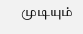முடியும்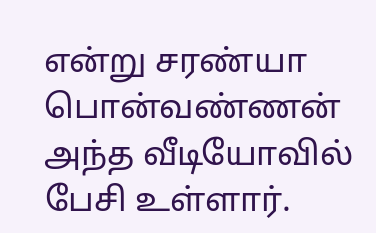என்று சரண்யா பொன்வண்ணன் அந்த வீடியோவில் பேசி உள்ளார்.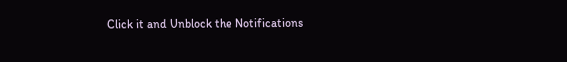Click it and Unblock the Notifications